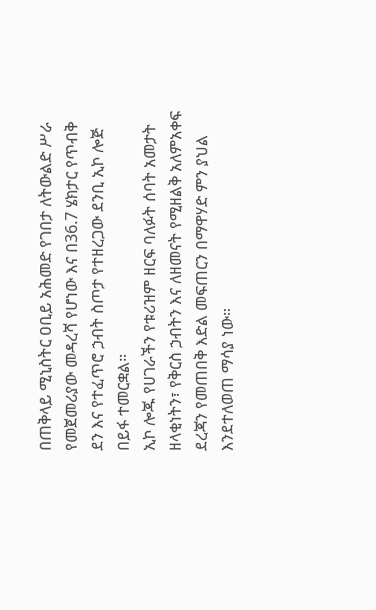በጠቅላይ ሚኒስትር ዐቢይ አሕመድ የገበታ ለትውልድ ሥራ የመጀመሪያው መዳረሻ የሆነው እና በ36.7 ሄክታር የጥብቅ ደን እና የተፈጥሮ ኃብት ስጦታ የተዘረጋው ደንቢ ኢኮ ሎጅ በይፋ ተመርቋል።
ኢኮ ሎጁ የሀገራችን የቱሪዝም ዘርፍ ባለፉት ሰባት አመታት ዘላቂነትን፣ የቅርስ ኃብትን እና ለዘመናት የሚዘልቅ አለምአቀፍ ደረጃን የመጠበቅ እድል መፍጠርን በማዋሃድ ምን ያህል እንደተለወጠ ማሳያ ነው።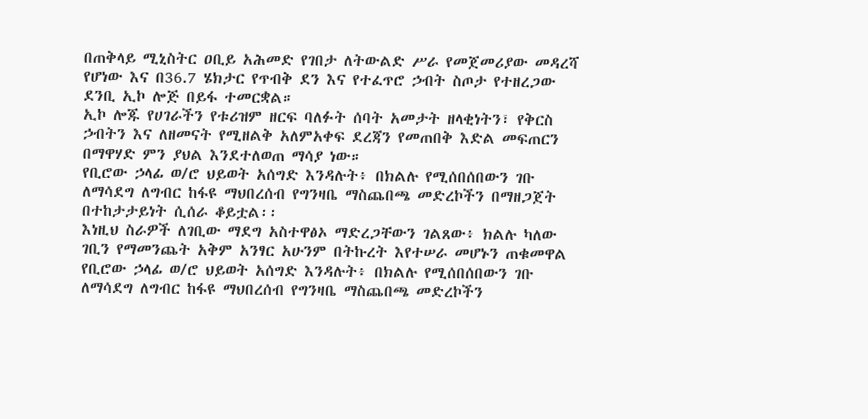በጠቅላይ ሚኒስትር ዐቢይ አሕመድ የገበታ ለትውልድ ሥራ የመጀመሪያው መዳረሻ የሆነው እና በ36.7 ሄክታር የጥብቅ ደን እና የተፈጥሮ ኃብት ስጦታ የተዘረጋው ደንቢ ኢኮ ሎጅ በይፋ ተመርቋል።
ኢኮ ሎጁ የሀገራችን የቱሪዝም ዘርፍ ባለፉት ሰባት አመታት ዘላቂነትን፣ የቅርስ ኃብትን እና ለዘመናት የሚዘልቅ አለምአቀፍ ደረጃን የመጠበቅ እድል መፍጠርን በማዋሃድ ምን ያህል እንደተለወጠ ማሳያ ነው።
የቢሮው ኃላፊ ወ/ሮ ህይወት አሰግድ እንዳሉት፥ በክልሉ የሚሰበሰበውን ገቡ ለማሳደግ ለግብር ከፋዩ ማህበረሰብ የግንዛቤ ማስጨበጫ መድረኮችን በማዘጋጀት በተከታታይነት ሲሰራ ቆይቷል፡፡
እነዚህ ስራዎች ለገቢው ማደግ አስተዋፅኦ ማድረጋቸውን ገልጸው፥ ክልሉ ካለው ገቢን የማመንጨት አቅም አንፃር አሁንም በትኩረት እየተሠራ መሆኑን ጠቁመዋል
የቢሮው ኃላፊ ወ/ሮ ህይወት አሰግድ እንዳሉት፥ በክልሉ የሚሰበሰበውን ገቡ ለማሳደግ ለግብር ከፋዩ ማህበረሰብ የግንዛቤ ማስጨበጫ መድረኮችን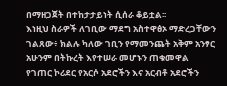በማዘጋጀት በተከታታይነት ሲሰራ ቆይቷል፡፡
እነዚህ ስራዎች ለገቢው ማደግ አስተዋፅኦ ማድረጋቸውን ገልጸው፥ ክልሉ ካለው ገቢን የማመንጨት አቅም አንፃር አሁንም በትኩረት እየተሠራ መሆኑን ጠቁመዋል
የገጠር ኮሪደር የአርሶ አደሮችን እና አርብቶ አደሮችን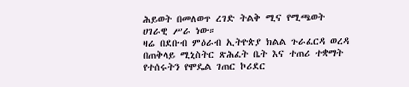ሕይወት በመለወጥ ረገድ ትልቅ ሚና የሚጫወት ሀገራዊ ሥራ ነው።
ዛሬ በደቡብ ምዕራብ ኢትዮጵያ ክልል ጉራፈርዳ ወረዳ በጠቅላይ ሚኒስትር ጽሕፈት ቤት እና ተጠሪ ተቋማት የተሰሩትን የሞዴል ገጠር ኮሪደር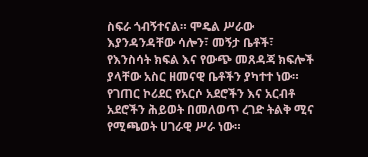ስፍራ ጎብኝተናል። ሞዴል ሥራው እያንዳንዳቸው ሳሎን፣ መኝታ ቤቶች፣ የእንስሳት ክፍል እና የውጭ መጸዳጃ ክፍሎች ያላቸው አስር ዘመናዊ ቤቶችን ያካተተ ነው።
የገጠር ኮሪደር የአርሶ አደሮችን እና አርብቶ አደሮችን ሕይወት በመለወጥ ረገድ ትልቅ ሚና የሚጫወት ሀገራዊ ሥራ ነው።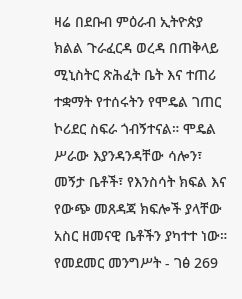ዛሬ በደቡብ ምዕራብ ኢትዮጵያ ክልል ጉራፈርዳ ወረዳ በጠቅላይ ሚኒስትር ጽሕፈት ቤት እና ተጠሪ ተቋማት የተሰሩትን የሞዴል ገጠር ኮሪደር ስፍራ ጎብኝተናል። ሞዴል ሥራው እያንዳንዳቸው ሳሎን፣ መኝታ ቤቶች፣ የእንስሳት ክፍል እና የውጭ መጸዳጃ ክፍሎች ያላቸው አስር ዘመናዊ ቤቶችን ያካተተ ነው።
የመደመር መንግሥት - ገፅ 269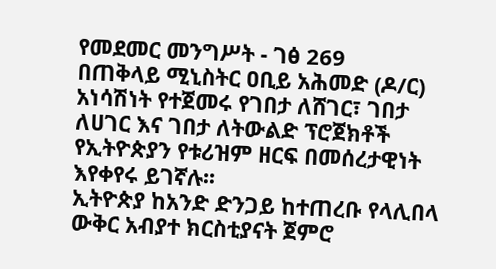የመደመር መንግሥት - ገፅ 269
በጠቅላይ ሚኒስትር ዐቢይ አሕመድ (ዶ/ር) አነሳሽነት የተጀመሩ የገበታ ለሸገር፣ ገበታ ለሀገር እና ገበታ ለትውልድ ፕሮጀክቶች የኢትዮጵያን የቱሪዝም ዘርፍ በመሰረታዊነት እየቀየሩ ይገኛሉ፡፡
ኢትዮጵያ ከአንድ ድንጋይ ከተጠረቡ የላሊበላ ውቅር አብያተ ክርስቲያናት ጀምሮ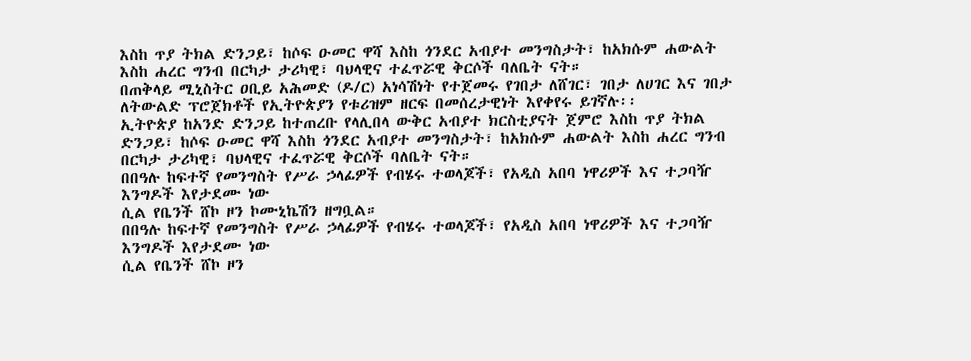እስከ ጥያ ትክል ድንጋይ፣ ከሶፍ ዑመር ዋሻ እስከ ጎንደር አብያተ መንግስታት፣ ከአክሱም ሐውልት እስከ ሐረር ግንብ በርካታ ታሪካዊ፣ ባህላዊና ተፈጥሯዊ ቅርሶች ባለቤት ናት።
በጠቅላይ ሚኒስትር ዐቢይ አሕመድ (ዶ/ር) አነሳሽነት የተጀመሩ የገበታ ለሸገር፣ ገበታ ለሀገር እና ገበታ ለትውልድ ፕሮጀክቶች የኢትዮጵያን የቱሪዝም ዘርፍ በመሰረታዊነት እየቀየሩ ይገኛሉ፡፡
ኢትዮጵያ ከአንድ ድንጋይ ከተጠረቡ የላሊበላ ውቅር አብያተ ክርስቲያናት ጀምሮ እስከ ጥያ ትክል ድንጋይ፣ ከሶፍ ዑመር ዋሻ እስከ ጎንደር አብያተ መንግስታት፣ ከአክሱም ሐውልት እስከ ሐረር ግንብ በርካታ ታሪካዊ፣ ባህላዊና ተፈጥሯዊ ቅርሶች ባለቤት ናት።
በበዓሉ ከፍተኛ የመንግስት የሥራ ኃላፊዎች የብሄሩ ተወላጆች፣ የአዲስ አበባ ነዋሪዎች እና ተጋባዥ እንግዶች እየታደሙ ነው
ሲል የቤንች ሸኮ ዞን ኮሙኒኬሽን ዘግቧል።
በበዓሉ ከፍተኛ የመንግስት የሥራ ኃላፊዎች የብሄሩ ተወላጆች፣ የአዲስ አበባ ነዋሪዎች እና ተጋባዥ እንግዶች እየታደሙ ነው
ሲል የቤንች ሸኮ ዞን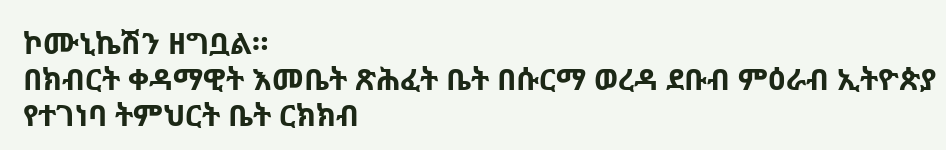ኮሙኒኬሽን ዘግቧል።
በክብርት ቀዳማዊት እመቤት ጽሕፈት ቤት በሱርማ ወረዳ ደቡብ ምዕራብ ኢትዮጵያ የተገነባ ትምህርት ቤት ርክክብ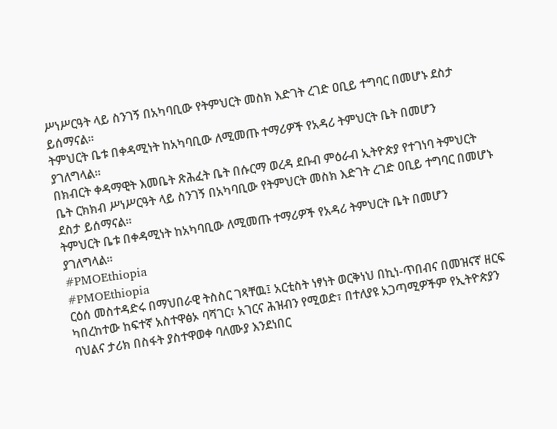ሥነሥርዓት ላይ ስንገኝ በአካባቢው የትምህርት መስክ እድገት ረገድ ዐቢይ ተግባር በመሆኑ ደስታ ይሰማናል።
ትምህርት ቤቱ በቀዳሚነት ከአካባቢው ለሚመጡ ተማሪዎች የአዳሪ ትምህርት ቤት በመሆን ያገለግላል።
በክብርት ቀዳማዊት እመቤት ጽሕፈት ቤት በሱርማ ወረዳ ደቡብ ምዕራብ ኢትዮጵያ የተገነባ ትምህርት ቤት ርክክብ ሥነሥርዓት ላይ ስንገኝ በአካባቢው የትምህርት መስክ እድገት ረገድ ዐቢይ ተግባር በመሆኑ ደስታ ይሰማናል።
ትምህርት ቤቱ በቀዳሚነት ከአካባቢው ለሚመጡ ተማሪዎች የአዳሪ ትምህርት ቤት በመሆን ያገለግላል።
#PMOEthiopia
#PMOEthiopia
ርዕሰ መስተዳድሩ በማህበራዊ ትስስር ገጻቸዉ፤ አርቲስት ነፃነት ወርቅነህ በኪነ-ጥበብና በመዝናኛ ዘርፍ ካበረከተው ከፍተኛ አስተዋፅኦ ባሻገር፣ አገርና ሕዝብን የሚወድ፣ በተለያዩ አጋጣሚዎችም የኢትዮጵያን ባህልና ታሪክ በስፋት ያስተዋወቀ ባለሙያ እንደነበር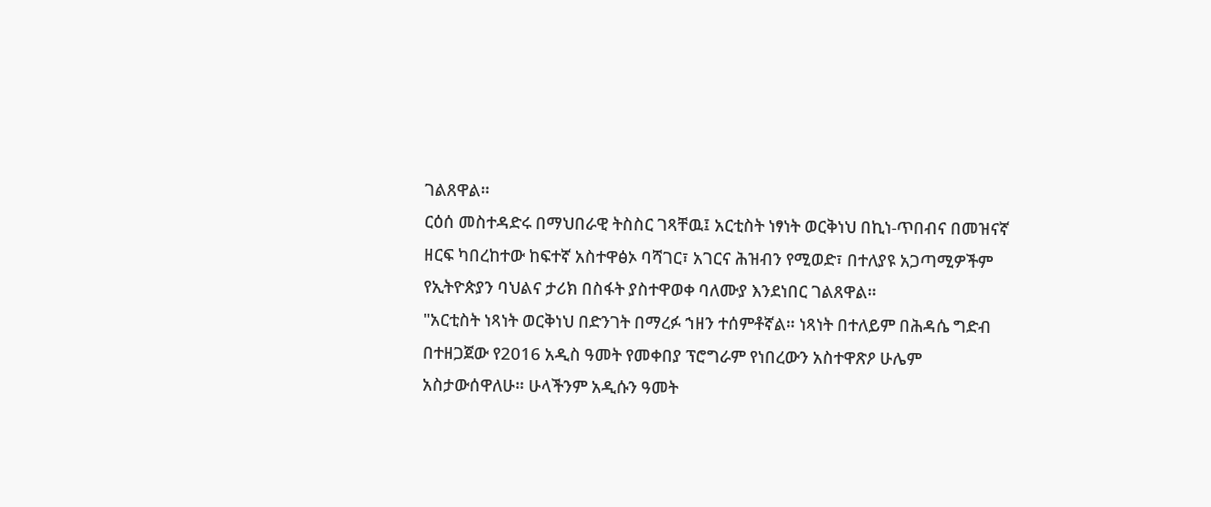ገልጸዋል።
ርዕሰ መስተዳድሩ በማህበራዊ ትስስር ገጻቸዉ፤ አርቲስት ነፃነት ወርቅነህ በኪነ-ጥበብና በመዝናኛ ዘርፍ ካበረከተው ከፍተኛ አስተዋፅኦ ባሻገር፣ አገርና ሕዝብን የሚወድ፣ በተለያዩ አጋጣሚዎችም የኢትዮጵያን ባህልና ታሪክ በስፋት ያስተዋወቀ ባለሙያ እንደነበር ገልጸዋል።
"አርቲስት ነጻነት ወርቅነህ በድንገት በማረፉ ኀዘን ተሰምቶኛል። ነጻነት በተለይም በሕዳሴ ግድብ በተዘጋጀው የ2016 አዲስ ዓመት የመቀበያ ፕሮግራም የነበረውን አስተዋጽዖ ሁሌም አስታውሰዋለሁ። ሁላችንም አዲሱን ዓመት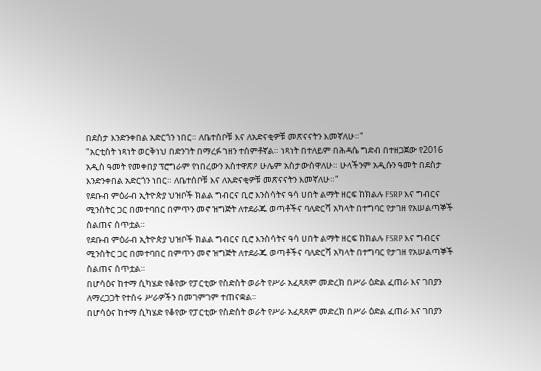በደስታ እንድንቀበል አድርጎን ነበር። ለቤተሰቦቹ እና ለአድናቂዎቹ መጽናናትን እመኛለሁ።"
"አርቲስት ነጻነት ወርቅነህ በድንገት በማረፉ ኀዘን ተሰምቶኛል። ነጻነት በተለይም በሕዳሴ ግድብ በተዘጋጀው የ2016 አዲስ ዓመት የመቀበያ ፕሮግራም የነበረውን አስተዋጽዖ ሁሌም አስታውሰዋለሁ። ሁላችንም አዲሱን ዓመት በደስታ እንድንቀበል አድርጎን ነበር። ለቤተሰቦቹ እና ለአድናቂዎቹ መጽናናትን እመኛለሁ።"
የደቡብ ምዕራብ ኢትዮጵያ ህዝቦች ክልል ግብርና ቢሮ እንስሳትና ዓሳ ሀበት ልማት ዘርፍ ከክልሉ FSRP እና ግብርና ሚንስትር ጋር በመተባበር በምጥን መኖ ዝግጅት ለተደራጁ ወጣቶችና ባለድርሻ አካላት በተግባር የታገዘ የአሠልጣኞች ስልጠና ሰጥቷል።
የደቡብ ምዕራብ ኢትዮጵያ ህዝቦች ክልል ግብርና ቢሮ እንስሳትና ዓሳ ሀበት ልማት ዘርፍ ከክልሉ FSRP እና ግብርና ሚንስትር ጋር በመተባበር በምጥን መኖ ዝግጅት ለተደራጁ ወጣቶችና ባለድርሻ አካላት በተግባር የታገዘ የአሠልጣኞች ስልጠና ሰጥቷል።
በሆሳዕና ከተማ ሲካሄድ የቆየው የፓርቲው የስድስት ወራት የሥራ አፈጻጸም መድረክ በሥራ ዕድል ፈጠራ እና ገበያን ለማረጋጋት የተሰሩ ሥራዎችን በመገምገም ተጠናቋል፡፡
በሆሳዕና ከተማ ሲካሄድ የቆየው የፓርቲው የስድስት ወራት የሥራ አፈጻጸም መድረክ በሥራ ዕድል ፈጠራ እና ገበያን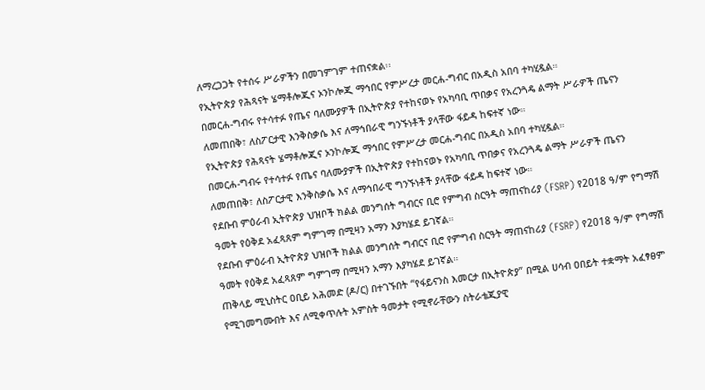ለማረጋጋት የተሰሩ ሥራዎችን በመገምገም ተጠናቋል፡፡
የኢትዮጵያ የሕጻናት ሄማቶሎጂና ኦንኮሎጂ ማኅበር የምሥረታ መርሐ-ግብር በአዲስ አበባ ተካሂዷል።
በመርሐ-ግብሩ የተሳተፉ የጤና ባለሙያዎች በኢትዮጵያ የተከናወኑ የአካባቢ ጥበቃና የአረንጓዴ ልማት ሥራዎች ጤናን ለመጠበቅ፣ ለስፖርታዊ እንቅስቃሴ እና ለማኅበራዊ ግንኙነቶች ያላቸው ፋይዳ ከፍተኛ ነው።
የኢትዮጵያ የሕጻናት ሄማቶሎጂና ኦንኮሎጂ ማኅበር የምሥረታ መርሐ-ግብር በአዲስ አበባ ተካሂዷል።
በመርሐ-ግብሩ የተሳተፉ የጤና ባለሙያዎች በኢትዮጵያ የተከናወኑ የአካባቢ ጥበቃና የአረንጓዴ ልማት ሥራዎች ጤናን ለመጠበቅ፣ ለስፖርታዊ እንቅስቃሴ እና ለማኅበራዊ ግንኙነቶች ያላቸው ፋይዳ ከፍተኛ ነው።
የደቡብ ምዕራብ ኢትዮጵያ ህዝቦች ክልል መንግሰት ግብርና ቢሮ የምግብ ስርዓት ማጠናከሪያ (FSRP) የ2018 ዓ/ም የግማሽ ዓመት የዕቅደ አፈጻጸም ግምገማ በሚዛን አማን እያካሄደ ይገኛል።
የደቡብ ምዕራብ ኢትዮጵያ ህዝቦች ክልል መንግሰት ግብርና ቢሮ የምግብ ስርዓት ማጠናከሪያ (FSRP) የ2018 ዓ/ም የግማሽ ዓመት የዕቅደ አፈጻጸም ግምገማ በሚዛን አማን እያካሄደ ይገኛል።
ጠቅላይ ሚኒስትር ዐቢይ አሕመድ (ዶ/ር) በተገኙበት “የፋይናንስ እመርታ በኢትዮጵያ” በሚል ሀሳብ ዐበይት ተቋማት አፈፃፀም የሚገመግሙበት እና ለሚቀጥሉት አምስት ዓመታት የሚኖራቸውን ስትራቴጂያዊ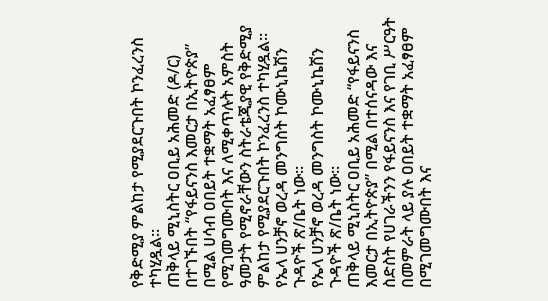የቅድሚያ ምልከታ የሚያደርጉበት ኮንፈረንስ ተካሂዷል።
ጠቅላይ ሚኒስትር ዐቢይ አሕመድ (ዶ/ር) በተገኙበት “የፋይናንስ እመርታ በኢትዮጵያ” በሚል ሀሳብ ዐበይት ተቋማት አፈፃፀም የሚገመግሙበት እና ለሚቀጥሉት አምስት ዓመታት የሚኖራቸውን ስትራቴጂያዊ የቅድሚያ ምልከታ የሚያደርጉበት ኮንፈረንስ ተካሂዷል።
የኤላ ሀንቻኖ ወረዳ መንግስት ኮሙኒኬሽን ጉዳዮች ጽ/ቤት ነው።
የኤላ ሀንቻኖ ወረዳ መንግስት ኮሙኒኬሽን ጉዳዮች ጽ/ቤት ነው።
ጠቅላይ ሚኒስትር ዐቢይ አሕመድ “የፋይናንስ እመርታ በኢትዮጵያ” በሚል በተሰናዳው እና ስድስት የሀገራችንን የፋይናንስ እና የገቢ ሥርዓት በመምራት ላይ ያሉ ዐበይት ተቋማት አፈፃፀም በሚገመግሙበት እና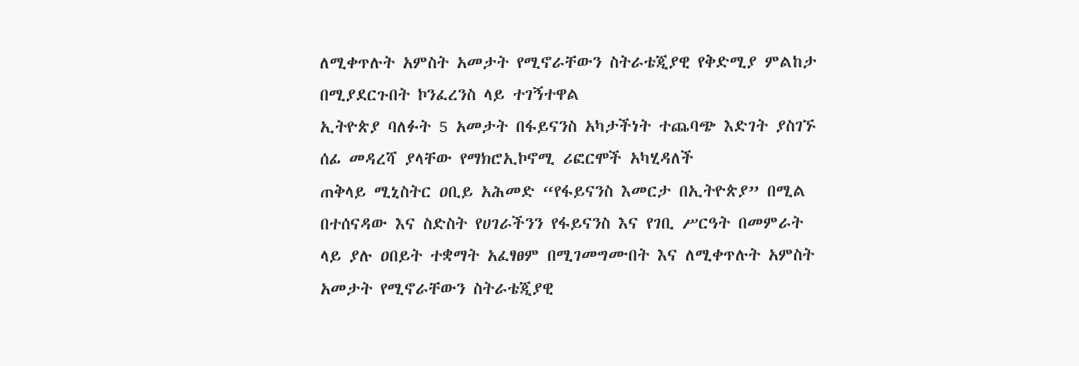ለሚቀጥሉት አምስት አመታት የሚኖራቸውን ስትራቴጂያዊ የቅድሚያ ምልከታ በሚያደርጉበት ኮንፈረንስ ላይ ተገኝተዋል
ኢትዮጵያ ባለፉት 5 አመታት በፋይናንስ አካታችነት ተጨባጭ እድገት ያስገኙ ሰፊ መዳረሻ ያላቸው የማክሮኢኮኖሚ ሪፎርሞች አካሂዳለች
ጠቅላይ ሚኒስትር ዐቢይ አሕመድ “የፋይናንስ እመርታ በኢትዮጵያ” በሚል በተሰናዳው እና ስድስት የሀገራችንን የፋይናንስ እና የገቢ ሥርዓት በመምራት ላይ ያሉ ዐበይት ተቋማት አፈፃፀም በሚገመግሙበት እና ለሚቀጥሉት አምስት አመታት የሚኖራቸውን ስትራቴጂያዊ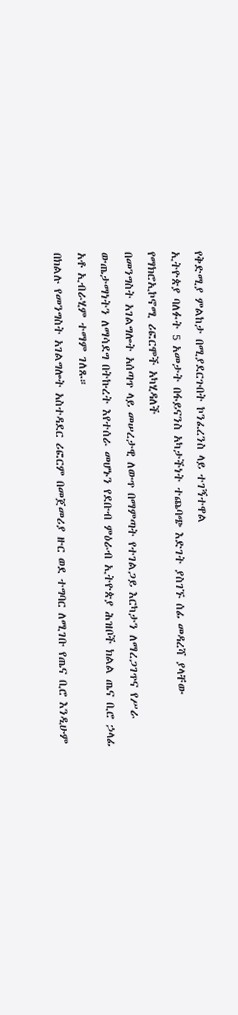የቅድሚያ ምልከታ በሚያደርጉበት ኮንፈረንስ ላይ ተገኝተዋል
ኢትዮጵያ ባለፉት 5 አመታት በፋይናንስ አካታችነት ተጨባጭ እድገት ያስገኙ ሰፊ መዳረሻ ያላቸው የማክሮኢኮኖሚ ሪፎርሞች አካሂዳለች
በመንግስት አገልግሎት አሰጣጥ ላይ መሠረታዊ ለውጥ በማምጣት የተገልጋይ እርካታን ለማረጋገጥና የሥራ ውጤታማነትን ለማሳደግ በትኩረት እየተሰራ መሆኑን የደቡብ ምዕራብ ኢትዮጵያ ሕዝቦች ክልል ጤና ቢሮ ኃላፊ አቶ ኢብራሂም ተማም ገለጹ።
በክልሉ የመንግስት አገልግሎት አስተዳደር ሪፎርም በመጀመሪያ ዙር ወደ ተግባር ለሚገቡ የጤና ቢሮ እንዲሁም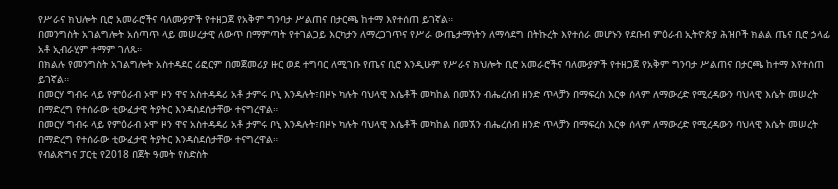የሥራና ክህሎት ቢሮ አመራሮችና ባለሙያዎች የተዘጋጀ የአቅም ግንባታ ሥልጠና በታርጫ ከተማ እየተሰጠ ይገኛል።
በመንግስት አገልግሎት አሰጣጥ ላይ መሠረታዊ ለውጥ በማምጣት የተገልጋይ እርካታን ለማረጋገጥና የሥራ ውጤታማነትን ለማሳደግ በትኩረት እየተሰራ መሆኑን የደቡብ ምዕራብ ኢትዮጵያ ሕዝቦች ክልል ጤና ቢሮ ኃላፊ አቶ ኢብራሂም ተማም ገለጹ።
በክልሉ የመንግስት አገልግሎት አስተዳደር ሪፎርም በመጀመሪያ ዙር ወደ ተግባር ለሚገቡ የጤና ቢሮ እንዲሁም የሥራና ክህሎት ቢሮ አመራሮችና ባለሙያዎች የተዘጋጀ የአቅም ግንባታ ሥልጠና በታርጫ ከተማ እየተሰጠ ይገኛል።
በመርሃ ግብሩ ላይ የምዕራብ ኦሞ ዞን ዋና አስተዳዳሪ አቶ ታምሩ ቦኒ እንዳሉት፣በዞኑ ካሉት ባህላዊ እሴቶች መካከል በመኧን ብሔረሰብ ዘንድ ጥላቻን በማፍረስ እርቀ ሰላም ለማውረድ የሚረዳውን ባህላዊ እሴት መሠረት በማድረግ የተሰራው ቲውፈታዊ ትያትር እንዳስደሰታቸው ተናግረዋል።
በመርሃ ግብሩ ላይ የምዕራብ ኦሞ ዞን ዋና አስተዳዳሪ አቶ ታምሩ ቦኒ እንዳሉት፣በዞኑ ካሉት ባህላዊ እሴቶች መካከል በመኧን ብሔረሰብ ዘንድ ጥላቻን በማፍረስ እርቀ ሰላም ለማውረድ የሚረዳውን ባህላዊ እሴት መሠረት በማድረግ የተሰራው ቲውፈታዊ ትያትር እንዳስደሰታቸው ተናግረዋል።
የብልጽግና ፓርቲ የ2018 በጀት ዓመት የስድስት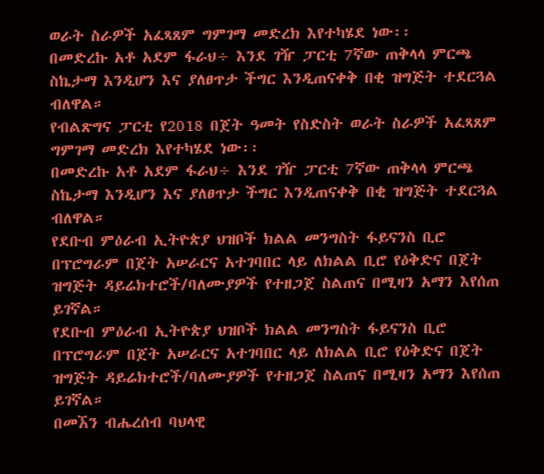ወራት ስራዎች አፈጻጸም ግምገማ መድረክ እየተካሄደ ነው፡፡
በመድረኩ አቶ አደም ፋራህ÷ እንደ ገዥ ፓርቲ 7ኛው ጠቅላላ ምርጫ ስኬታማ እንዲሆን እና ያለፀጥታ ችግር እንዲጠናቀቅ በቂ ዝግጅት ተደርጓል ብለዋል።
የብልጽግና ፓርቲ የ2018 በጀት ዓመት የስድስት ወራት ስራዎች አፈጻጸም ግምገማ መድረክ እየተካሄደ ነው፡፡
በመድረኩ አቶ አደም ፋራህ÷ እንደ ገዥ ፓርቲ 7ኛው ጠቅላላ ምርጫ ስኬታማ እንዲሆን እና ያለፀጥታ ችግር እንዲጠናቀቅ በቂ ዝግጅት ተደርጓል ብለዋል።
የደቡብ ምዕራብ ኢትዮጵያ ህዝቦች ክልል መንግስት ፋይናንስ ቢሮ በፕሮግራም በጀት አሠራርና አተገባበር ላይ ለክልል ቢሮ የዕቅድና በጀት ዝግጅት ዳይሬክተሮች/ባለሙያዎች የተዘጋጀ ስልጠና በሚዛን አማን እየሰጠ ይገኛል።
የደቡብ ምዕራብ ኢትዮጵያ ህዝቦች ክልል መንግስት ፋይናንስ ቢሮ በፕሮግራም በጀት አሠራርና አተገባበር ላይ ለክልል ቢሮ የዕቅድና በጀት ዝግጅት ዳይሬክተሮች/ባለሙያዎች የተዘጋጀ ስልጠና በሚዛን አማን እየሰጠ ይገኛል።
በመኧን ብሔረሰብ ባህላዊ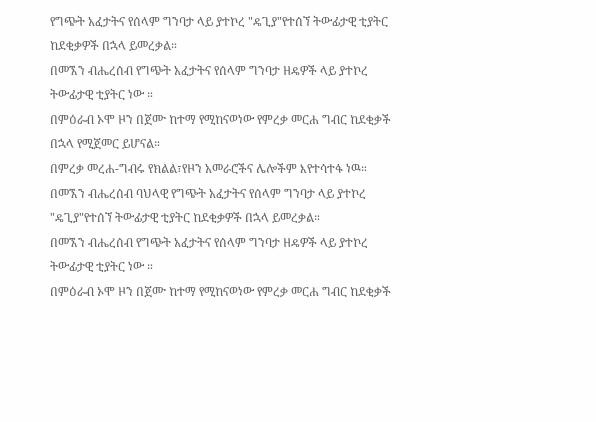የግጭት አፈታትና የሰላም ግንባታ ላይ ያተኮረ "ዴጊያ"የተሰኘ ትውፊታዊ ቲያትር ከደቂቃዎች በኋላ ይመረቃል።
በመኧን ብሔረሰብ የግጭት አፈታትና የሰላም ግንባታ ዘዴዎች ላይ ያተኮረ ትውፊታዊ ቲያትር ነው ።
በምዕራብ ኦሞ ዞን በጀሙ ከተማ የሚከናወነው የምረቃ መርሐ ግብር ከደቂቃች በኋላ የሚጀመር ይሆናል።
በምረቃ መረሐ-ግብሩ የክልል፣የዞን አመራሮችና ሌሎችም እየተሳተፋ ነዉ።
በመኧን ብሔረሰብ ባህላዊ የግጭት አፈታትና የሰላም ግንባታ ላይ ያተኮረ "ዴጊያ"የተሰኘ ትውፊታዊ ቲያትር ከደቂቃዎች በኋላ ይመረቃል።
በመኧን ብሔረሰብ የግጭት አፈታትና የሰላም ግንባታ ዘዴዎች ላይ ያተኮረ ትውፊታዊ ቲያትር ነው ።
በምዕራብ ኦሞ ዞን በጀሙ ከተማ የሚከናወነው የምረቃ መርሐ ግብር ከደቂቃች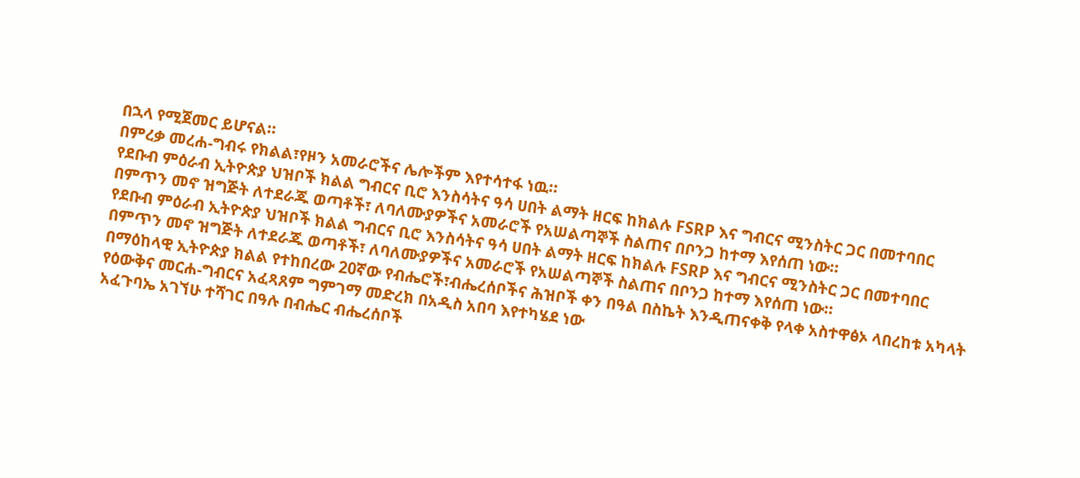በኋላ የሚጀመር ይሆናል።
በምረቃ መረሐ-ግብሩ የክልል፣የዞን አመራሮችና ሌሎችም እየተሳተፋ ነዉ።
የደቡብ ምዕራብ ኢትዮጵያ ህዝቦች ክልል ግብርና ቢሮ እንስሳትና ዓሳ ሀበት ልማት ዘርፍ ከክልሉ FSRP እና ግብርና ሚንስትር ጋር በመተባበር በምጥን መኖ ዝግጅት ለተደራጁ ወጣቶች፣ ለባለሙያዎችና አመራሮች የአሠልጣኞች ስልጠና በቦንጋ ከተማ እየሰጠ ነው።
የደቡብ ምዕራብ ኢትዮጵያ ህዝቦች ክልል ግብርና ቢሮ እንስሳትና ዓሳ ሀበት ልማት ዘርፍ ከክልሉ FSRP እና ግብርና ሚንስትር ጋር በመተባበር በምጥን መኖ ዝግጅት ለተደራጁ ወጣቶች፣ ለባለሙያዎችና አመራሮች የአሠልጣኞች ስልጠና በቦንጋ ከተማ እየሰጠ ነው።
በማዕከላዊ ኢትዮጵያ ክልል የተከበረው 20ኛው የብሔሮች፣ብሔረሰቦችና ሕዝቦች ቀን በዓል በስኬት እንዲጠናቀቅ የላቀ አስተዋፅኦ ላበረከቱ አካላት የዕውቅና መርሐ-ግብርና አፈጻጸም ግምገማ መድረክ በአዲስ አበባ እየተካሄደ ነው
አፈጉባኤ አገኘሁ ተሻገር በዓሉ በብሔር ብሔረሰቦች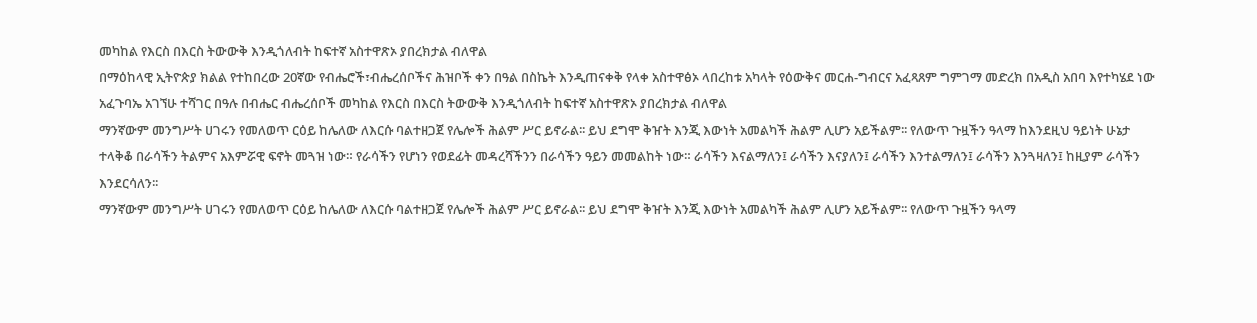መካከል የእርስ በእርስ ትውውቅ እንዲጎለብት ከፍተኛ አስተዋጽኦ ያበረክታል ብለዋል
በማዕከላዊ ኢትዮጵያ ክልል የተከበረው 20ኛው የብሔሮች፣ብሔረሰቦችና ሕዝቦች ቀን በዓል በስኬት እንዲጠናቀቅ የላቀ አስተዋፅኦ ላበረከቱ አካላት የዕውቅና መርሐ-ግብርና አፈጻጸም ግምገማ መድረክ በአዲስ አበባ እየተካሄደ ነው
አፈጉባኤ አገኘሁ ተሻገር በዓሉ በብሔር ብሔረሰቦች መካከል የእርስ በእርስ ትውውቅ እንዲጎለብት ከፍተኛ አስተዋጽኦ ያበረክታል ብለዋል
ማንኛውም መንግሥት ሀገሩን የመለወጥ ርዕይ ከሌለው ለእርሱ ባልተዘጋጀ የሌሎች ሕልም ሥር ይኖራል፡፡ ይህ ደግሞ ቅዠት እንጂ እውነት አመልካች ሕልም ሊሆን አይችልም፡፡ የለውጥ ጉዟችን ዓላማ ከእንደዚህ ዓይነት ሁኔታ ተላቅቆ በራሳችን ትልምና አእምሯዊ ፍኖት መጓዝ ነው። የራሳችን የሆነን የወደፊት መዳረሻችንን በራሳችን ዓይን መመልከት ነው። ራሳችን እናልማለን፤ ራሳችን እናያለን፤ ራሳችን እንተልማለን፤ ራሳችን እንጓዛለን፤ ከዚያም ራሳችን እንደርሳለን፡፡
ማንኛውም መንግሥት ሀገሩን የመለወጥ ርዕይ ከሌለው ለእርሱ ባልተዘጋጀ የሌሎች ሕልም ሥር ይኖራል፡፡ ይህ ደግሞ ቅዠት እንጂ እውነት አመልካች ሕልም ሊሆን አይችልም፡፡ የለውጥ ጉዟችን ዓላማ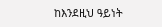ከእንደዚህ ዓይነት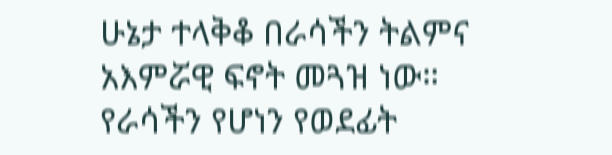ሁኔታ ተላቅቆ በራሳችን ትልምና አእምሯዊ ፍኖት መጓዝ ነው። የራሳችን የሆነን የወደፊት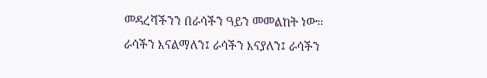መዳረሻችንን በራሳችን ዓይን መመልከት ነው። ራሳችን እናልማለን፤ ራሳችን እናያለን፤ ራሳችን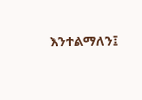እንተልማለን፤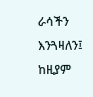ራሳችን እንጓዛለን፤ ከዚያም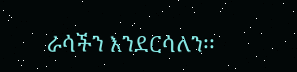ራሳችን እንደርሳለን፡፡